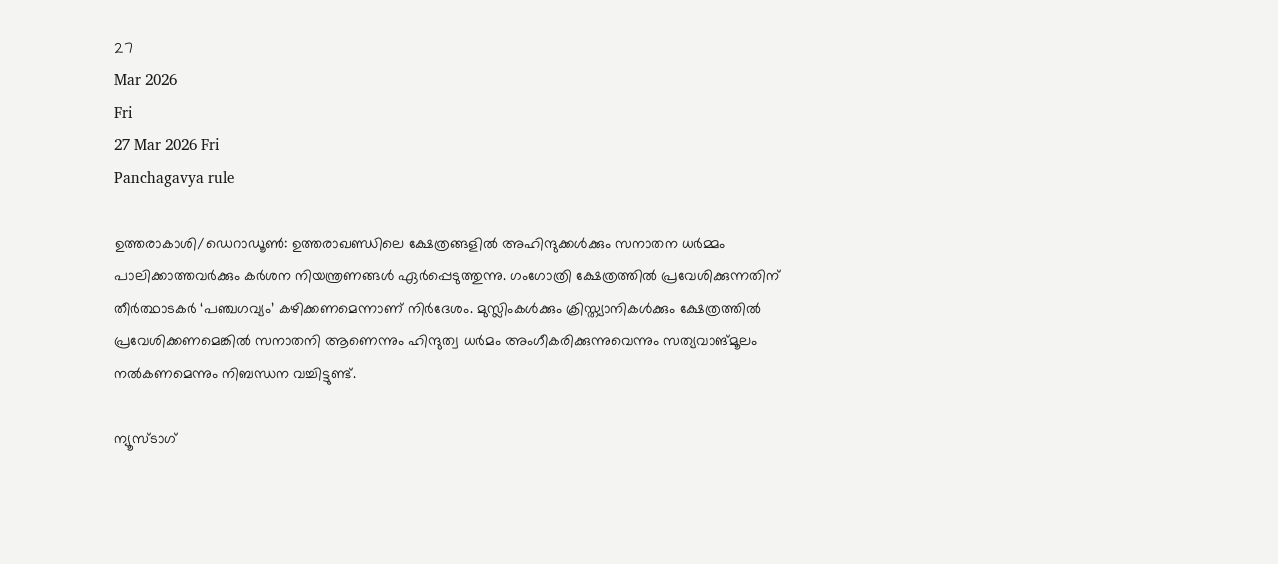27
Mar 2026
Fri
27 Mar 2026 Fri
Panchagavya rule

ഉത്തരാകാശി/ഡെറാഡൂണ്‍: ഉത്തരാഖണ്ഡിലെ ക്ഷേത്രങ്ങളില്‍ അഹിന്ദുക്കള്‍ക്കും സനാതന ധര്‍മ്മം പാലിക്കാത്തവര്‍ക്കും കര്‍ശന നിയന്ത്രണങ്ങള്‍ ഏര്‍പ്പെടുത്തുന്നു. ഗംഗോത്രി ക്ഷേത്രത്തില്‍ പ്രവേശിക്കുന്നതിന് തീര്‍ത്ഥാടകര്‍ ‘പഞ്ചഗവ്യം’ കഴിക്കണമെന്നാണ് നിര്‍ദേശം. മുസ്ലിംകള്‍ക്കും ക്രിസ്ത്യാനികള്‍ക്കും ക്ഷേത്രത്തില്‍ പ്രവേശിക്കണമെങ്കില്‍ സനാതനി ആണെന്നും ഹിന്ദുത്വ ധര്‍മം അംഗീകരിക്കുന്നുവെന്നും സത്യവാങ്മൂലം നല്‍കണമെന്നും നിബന്ധന വച്ചിട്ടുണ്ട്.

ന്യൂസ്ടാഗ്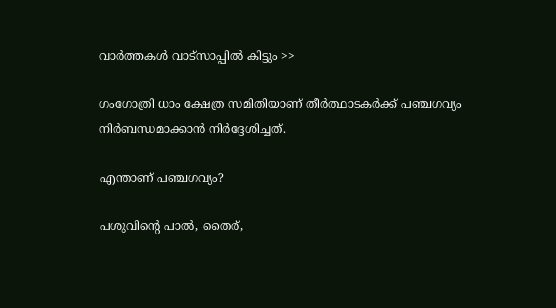വാര്‍ത്തകള്‍ വാട്‌സാപ്പില്‍ കിട്ടും >>

ഗംഗോത്രി ധാം ക്ഷേത്ര സമിതിയാണ് തീര്‍ത്ഥാടകര്‍ക്ക് പഞ്ചഗവ്യം നിര്‍ബന്ധമാക്കാന്‍ നിര്‍ദ്ദേശിച്ചത്.

എന്താണ് പഞ്ചഗവ്യം?

പശുവിന്റെ പാല്‍, തൈര്,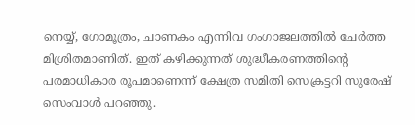നെയ്യ്, ഗോമൂത്രം, ചാണകം എന്നിവ ഗംഗാജലത്തില്‍ ചേര്‍ത്ത മിശ്രിതമാണിത്. ഇത് കഴിക്കുന്നത് ശുദ്ധീകരണത്തിന്റെ പരമാധികാര രൂപമാണെന്ന് ക്ഷേത്ര സമിതി സെക്രട്ടറി സുരേഷ് സെംവാള്‍ പറഞ്ഞു.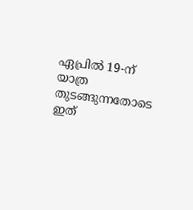ഏപ്രില്‍ 19-ന് യാത്ര തുടങ്ങുന്നതോടെ ഇത്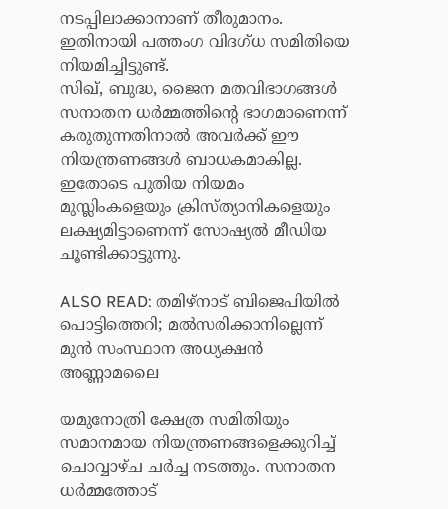നടപ്പിലാക്കാനാണ് തീരുമാനം. ഇതിനായി പത്തംഗ വിദഗ്ധ സമിതിയെ നിയമിച്ചിട്ടുണ്ട്.
സിഖ്, ബുദ്ധ, ജൈന മതവിഭാഗങ്ങള്‍ സനാതന ധര്‍മ്മത്തിന്റെ ഭാഗമാണെന്ന് കരുതുന്നതിനാല്‍ അവര്‍ക്ക് ഈ നിയന്ത്രണങ്ങള്‍ ബാധകമാകില്ല. ഇതോടെ പുതിയ നിയമം മുസ്ലിംകളെയും ക്രിസ്ത്യാനികളെയും ലക്ഷ്യമിട്ടാണെന്ന് സോഷ്യല്‍ മീഡിയ ചൂണ്ടിക്കാട്ടുന്നു.

ALSO READ: തമിഴ്‌നാട് ബിജെപിയില്‍ പൊട്ടിത്തെറി; മല്‍സരിക്കാനില്ലെന്ന് മുന്‍ സംസ്ഥാന അധ്യക്ഷന്‍ അണ്ണാമലൈ

യമുനോത്രി ക്ഷേത്ര സമിതിയും സമാനമായ നിയന്ത്രണങ്ങളെക്കുറിച്ച് ചൊവ്വാഴ്ച ചര്‍ച്ച നടത്തും. സനാതന ധര്‍മ്മത്തോട്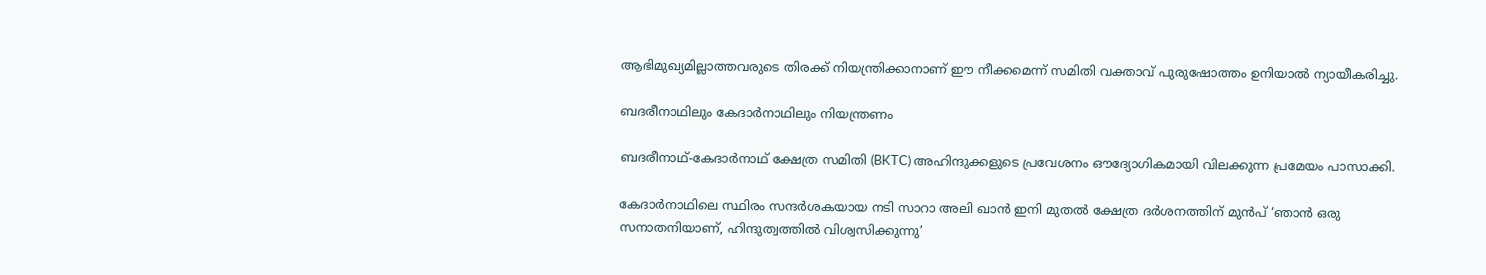ആഭിമുഖ്യമില്ലാത്തവരുടെ തിരക്ക് നിയന്ത്രിക്കാനാണ് ഈ നീക്കമെന്ന് സമിതി വക്താവ് പുരുഷോത്തം ഉനിയാല്‍ ന്യായീകരിച്ചു.

ബദരീനാഥിലും കേദാര്‍നാഥിലും നിയന്ത്രണം

ബദരീനാഥ്-കേദാര്‍നാഥ് ക്ഷേത്ര സമിതി (BKTC) അഹിന്ദുക്കളുടെ പ്രവേശനം ഔദ്യോഗികമായി വിലക്കുന്ന പ്രമേയം പാസാക്കി.

കേദാര്‍നാഥിലെ സ്ഥിരം സന്ദര്‍ശകയായ നടി സാറാ അലി ഖാന്‍ ഇനി മുതല്‍ ക്ഷേത്ര ദര്‍ശനത്തിന് മുന്‍പ് ‘ഞാന്‍ ഒരു സനാതനിയാണ്, ഹിന്ദുത്വത്തില്‍ വിശ്വസിക്കുന്നു’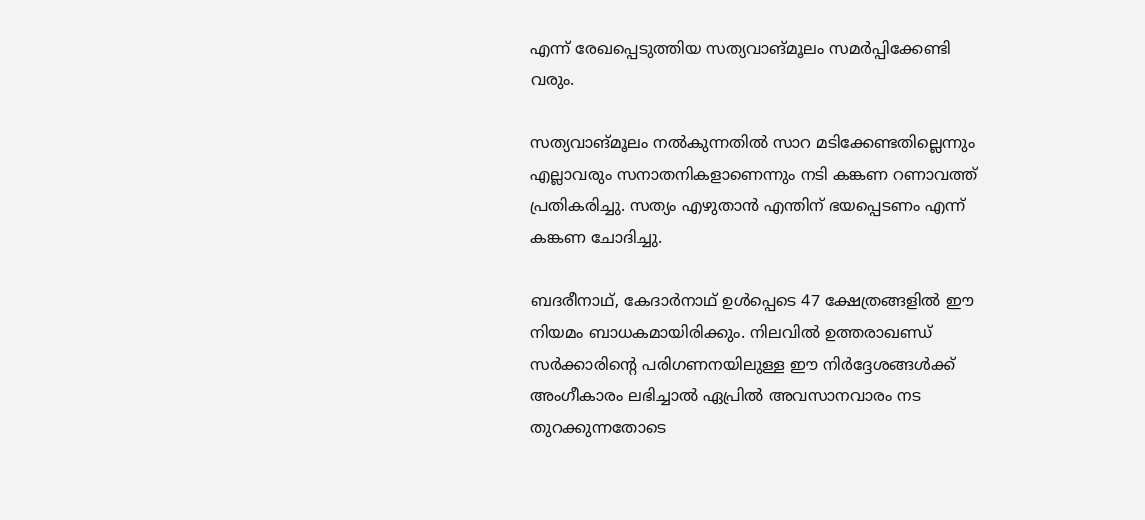എന്ന് രേഖപ്പെടുത്തിയ സത്യവാങ്മൂലം സമര്‍പ്പിക്കേണ്ടി വരും.

സത്യവാങ്മൂലം നല്‍കുന്നതില്‍ സാറ മടിക്കേണ്ടതില്ലെന്നും എല്ലാവരും സനാതനികളാണെന്നും നടി കങ്കണ റണാവത്ത് പ്രതികരിച്ചു. സത്യം എഴുതാന്‍ എന്തിന് ഭയപ്പെടണം എന്ന് കങ്കണ ചോദിച്ചു.

ബദരീനാഥ്, കേദാര്‍നാഥ് ഉള്‍പ്പെടെ 47 ക്ഷേത്രങ്ങളില്‍ ഈ നിയമം ബാധകമായിരിക്കും. നിലവില്‍ ഉത്തരാഖണ്ഡ് സര്‍ക്കാരിന്റെ പരിഗണനയിലുള്ള ഈ നിര്‍ദ്ദേശങ്ങള്‍ക്ക് അംഗീകാരം ലഭിച്ചാല്‍ ഏപ്രില്‍ അവസാനവാരം നട തുറക്കുന്നതോടെ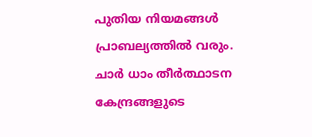പുതിയ നിയമങ്ങള്‍ പ്രാബല്യത്തില്‍ വരും. ചാര്‍ ധാം തീര്‍ത്ഥാടന കേന്ദ്രങ്ങളുടെ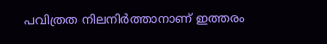പവിത്രത നിലനിര്‍ത്താനാണ് ഇത്തരം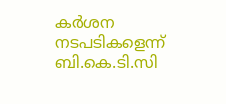കര്‍ശന നടപടികളെന്ന് ബി.കെ.ടി.സി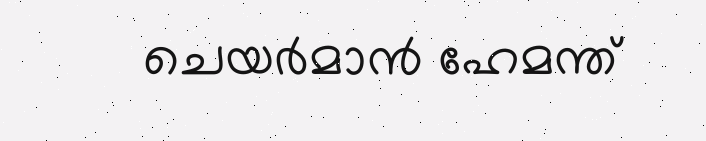ചെയര്‍മാന്‍ ഹേമന്ത്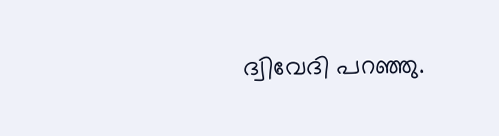ദ്വിവേദി പറഞ്ഞു.